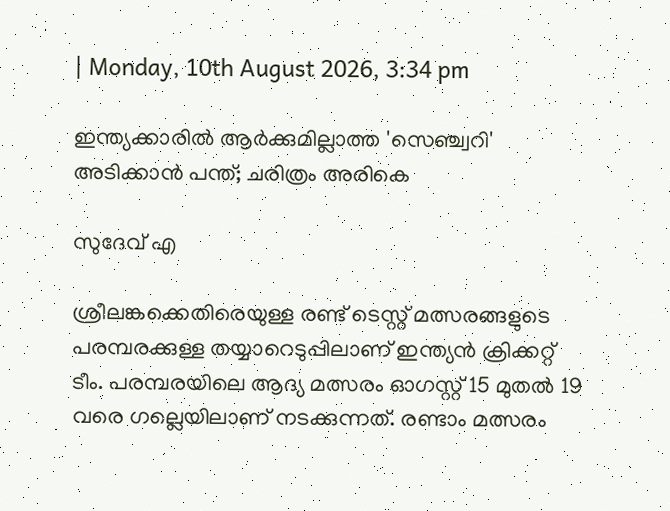| Monday, 10th August 2026, 3:34 pm

ഇന്ത്യക്കാരില്‍ ആര്‍ക്കുമില്ലാത്ത 'സെഞ്ച്വറി' അടിക്കാന്‍ പന്ത്; ചരിത്രം അരികെ

സുദേവ് എ

ശ്രീലങ്കക്കെതിരെയുള്ള രണ്ട് ടെസ്റ്റ് മത്സരങ്ങളുടെ പരമ്പരക്കുള്ള തയ്യാറെടുപ്പിലാണ് ഇന്ത്യന്‍ ക്രിക്കറ്റ് ടീം. പരമ്പരയിലെ ആദ്യ മത്സരം ഓഗസ്റ്റ് 15 മുതല്‍ 19 വരെ ഗല്ലെയിലാണ് നടക്കുന്നത്. രണ്ടാം മത്സരം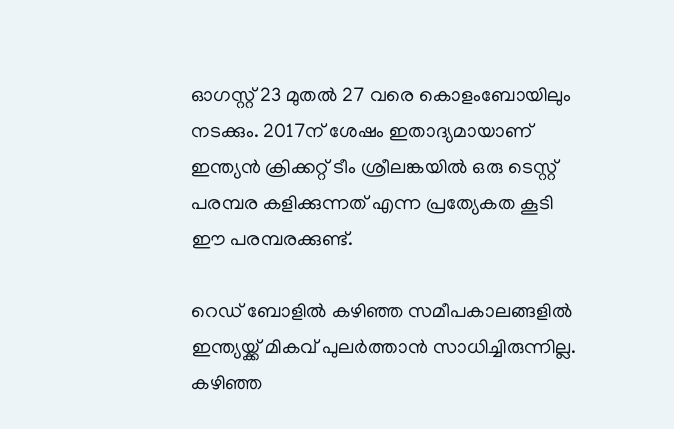ഓഗസ്റ്റ് 23 മുതല്‍ 27 വരെ കൊളംബോയിലും നടക്കും. 2017ന് ശേഷം ഇതാദ്യമായാണ് ഇന്ത്യന്‍ ക്രിക്കറ്റ് ടീം ശ്രീലങ്കയില്‍ ഒരു ടെസ്റ്റ് പരമ്പര കളിക്കുന്നത് എന്ന പ്രത്യേകത കൂടി ഈ പരമ്പരക്കുണ്ട്.

റെഡ് ബോളില്‍ കഴിഞ്ഞ സമീപകാലങ്ങളില്‍ ഇന്ത്യയ്ക്ക് മികവ് പുലര്‍ത്താന്‍ സാധിച്ചിരുന്നില്ല. കഴിഞ്ഞ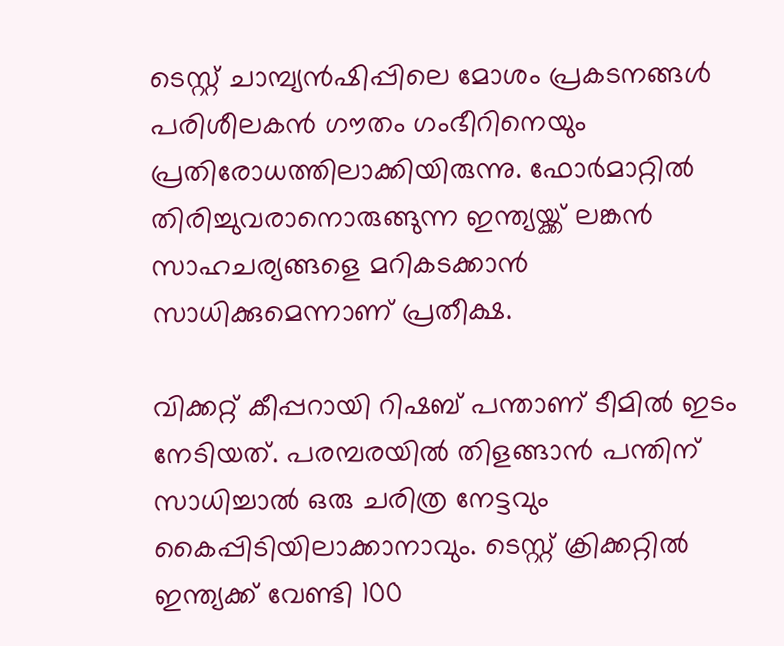ടെസ്റ്റ് ചാമ്പ്യന്‍ഷിപ്പിലെ മോശം പ്രകടനങ്ങള്‍ പരിശീലകന്‍ ഗൗതം ഗംഭീറിനെയും പ്രതിരോധത്തിലാക്കിയിരുന്നു. ഫോര്‍മാറ്റില്‍ തിരിച്ചുവരാനൊരുങ്ങുന്ന ഇന്ത്യയ്ക്ക് ലങ്കന്‍ സാഹചര്യങ്ങളെ മറികടക്കാന്‍ സാധിക്കുമെന്നാണ് പ്രതീക്ഷ.

വിക്കറ്റ് കീപ്പറായി റിഷബ് പന്താണ് ടീമില്‍ ഇടം നേടിയത്. പരമ്പരയില്‍ തിളങ്ങാന്‍ പന്തിന് സാധിച്ചാല്‍ ഒരു ചരിത്ര നേട്ടവും കൈപ്പിടിയിലാക്കാനാവും. ടെസ്റ്റ് ക്രിക്കറ്റില്‍ ഇന്ത്യക്ക് വേണ്ടി 100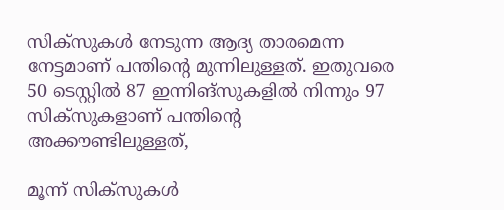സിക്സുകള്‍ നേടുന്ന ആദ്യ താരമെന്ന നേട്ടമാണ് പന്തിന്റെ മുന്നിലുള്ളത്. ഇതുവരെ 50 ടെസ്റ്റില്‍ 87 ഇന്നിങ്‌സുകളില്‍ നിന്നും 97 സിക്സുകളാണ് പന്തിന്റെ അക്കൗണ്ടിലുള്ളത്,

മൂന്ന് സിക്സുകള്‍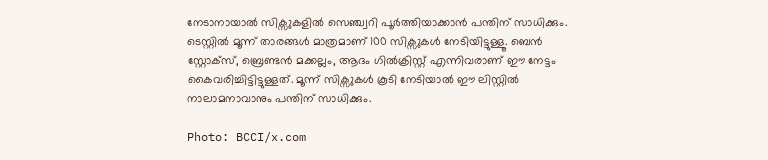നേടാനായാല്‍ സിക്സുകളില്‍ സെഞ്ച്വറി പൂര്‍ത്തിയാക്കാന്‍ പന്തിന് സാധിക്കും. ടെസ്റ്റില്‍ മൂന്ന് താരങ്ങള്‍ മാത്രമാണ് 100 സിക്സുകള്‍ നേടിയിട്ടുള്ളൂ. ബെന്‍ സ്റ്റോക്സ്, ബ്രെണ്ടന്‍ മക്കല്ലം, ആദം ഗില്‍ക്രിസ്റ്റ് എന്നിവരാണ് ഈ നേട്ടം കൈവരിച്ചിട്ടിട്ടുള്ളത്. മൂന്ന് സിക്സുകള്‍ കൂടി നേടിയാല്‍ ഈ ലിസ്റ്റില്‍ നാലാമനാവാനും പന്തിന് സാധിക്കും.

Photo: BCCI/x.com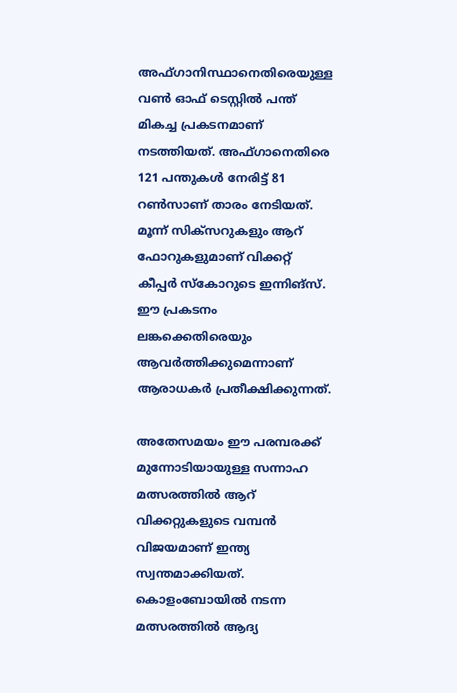അഫ്ഗാനിസ്ഥാനെതിരെയുള്ള വണ്‍ ഓഫ് ടെസ്റ്റില്‍ പന്ത് മികച്ച പ്രകടനമാണ് നടത്തിയത്. അഫ്ഗാനെതിരെ 121 പന്തുകള്‍ നേരിട്ട് 81 റണ്‍സാണ് താരം നേടിയത്. മൂന്ന് സിക്സറുകളും ആറ് ഫോറുകളുമാണ് വിക്കറ്റ് കീപ്പര്‍ സ്‌കോറുടെ ഇന്നിങ്‌സ്. ഈ പ്രകടനം ലങ്കക്കെതിരെയും ആവര്‍ത്തിക്കുമെന്നാണ് ആരാധകര്‍ പ്രതീക്ഷിക്കുന്നത്.

അതേസമയം ഈ പരമ്പരക്ക് മുന്നോടിയായുള്ള സന്നാഹ മത്സരത്തില്‍ ആറ് വിക്കറ്റുകളുടെ വമ്പന്‍ വിജയമാണ് ഇന്ത്യ സ്വന്തമാക്കിയത്. കൊളംബോയില്‍ നടന്ന മത്സരത്തില്‍ ആദ്യ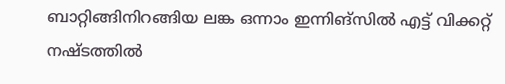ബാറ്റിങ്ങിനിറങ്ങിയ ലങ്ക ഒന്നാം ഇന്നിങ്‌സില്‍ എട്ട് വിക്കറ്റ് നഷ്ടത്തില്‍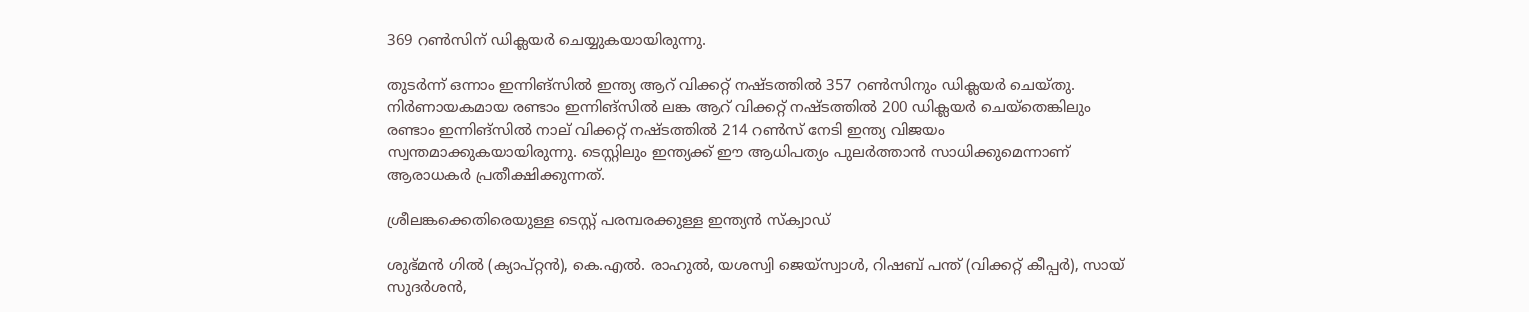369 റണ്‍സിന് ഡിക്ലയര്‍ ചെയ്യുകയായിരുന്നു.

തുടര്‍ന്ന് ഒന്നാം ഇന്നിങ്‌സില്‍ ഇന്ത്യ ആറ് വിക്കറ്റ് നഷ്ടത്തില്‍ 357 റണ്‍സിനും ഡിക്ലയര്‍ ചെയ്തു. നിര്‍ണായകമായ രണ്ടാം ഇന്നിങ്‌സില്‍ ലങ്ക ആറ് വിക്കറ്റ് നഷ്ടത്തില്‍ 200 ഡിക്ലയര്‍ ചെയ്‌തെങ്കിലും രണ്ടാം ഇന്നിങ്‌സില്‍ നാല് വിക്കറ്റ് നഷ്ടത്തില്‍ 214 റണ്‍സ് നേടി ഇന്ത്യ വിജയം സ്വന്തമാക്കുകയായിരുന്നു. ടെസ്റ്റിലും ഇന്ത്യക്ക് ഈ ആധിപത്യം പുലര്‍ത്താന്‍ സാധിക്കുമെന്നാണ് ആരാധകര്‍ പ്രതീക്ഷിക്കുന്നത്.

ശ്രീലങ്കക്കെതിരെയുള്ള ടെസ്റ്റ് പരമ്പരക്കുള്ള ഇന്ത്യന്‍ സ്‌ക്വാഡ്

ശുഭ്മന്‍ ഗില്‍ (ക്യാപ്റ്റന്‍), കെ.എല്‍. രാഹുല്‍, യശസ്വി ജെയ്‌സ്വാള്‍, റിഷബ് പന്ത് (വിക്കറ്റ് കീപ്പര്‍), സായ് സുദര്‍ശന്‍,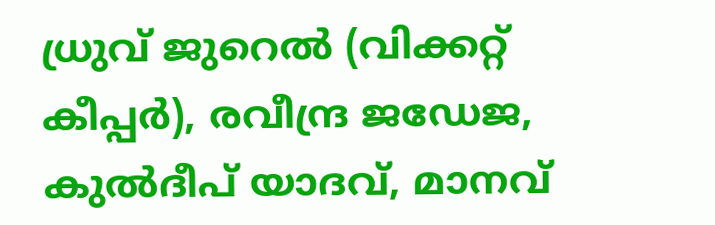ധ്രുവ് ജുറെല്‍ (വിക്കറ്റ് കീപ്പര്‍), രവീന്ദ്ര ജഡേജ, കുല്‍ദീപ് യാദവ്, മാനവ്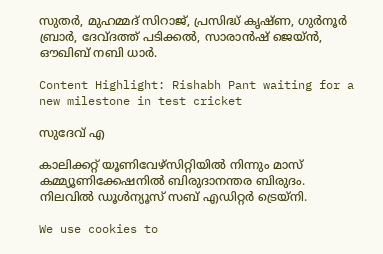സുതര്‍, മുഹമ്മദ് സിറാജ്, പ്രസിദ്ധ് കൃഷ്ണ, ഗുര്‍നൂര്‍ ബ്രാര്‍, ദേവ്ദത്ത് പടിക്കല്‍, സാരാന്‍ഷ് ജെയ്ന്‍, ഔഖിബ് നബി ധാര്‍.

Content Highlight: Rishabh Pant waiting for a new milestone in test cricket

സുദേവ് എ

കാലിക്കറ്റ് യൂണിവേഴ്‌സിറ്റിയില്‍ നിന്നും മാസ് കമ്മ്യൂണിക്കേഷനില്‍ ബിരുദാനന്തര ബിരുദം. നിലവില്‍ ഡൂള്‍ന്യൂസ് സബ് എഡിറ്റര്‍ ട്രെയ്‌നി.

We use cookies to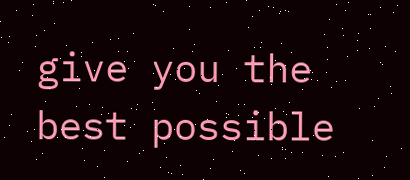give you the best possible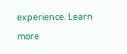experience. Learn more